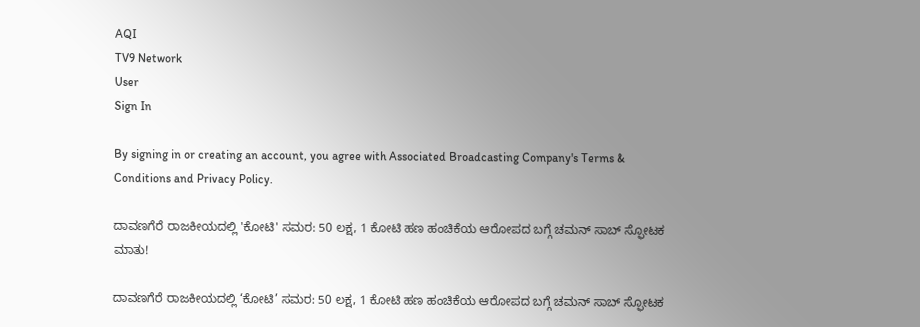AQI
TV9 Network
User
Sign In

By signing in or creating an account, you agree with Associated Broadcasting Company's Terms & Conditions and Privacy Policy.

ದಾವಣಗೆರೆ ರಾಜಕೀಯದಲ್ಲಿ 'ಕೋಟಿ' ಸಮರ: 50 ಲಕ್ಷ, 1 ಕೋಟಿ ಹಣ ಹಂಚಿಕೆಯ ಆರೋಪದ ಬಗ್ಗೆ ಚಮನ್ ಸಾಬ್ ಸ್ಫೋಟಕ ಮಾತು!

ದಾವಣಗೆರೆ ರಾಜಕೀಯದಲ್ಲಿ ‘ಕೋಟಿ’ ಸಮರ: 50 ಲಕ್ಷ, 1 ಕೋಟಿ ಹಣ ಹಂಚಿಕೆಯ ಆರೋಪದ ಬಗ್ಗೆ ಚಮನ್ ಸಾಬ್ ಸ್ಫೋಟಕ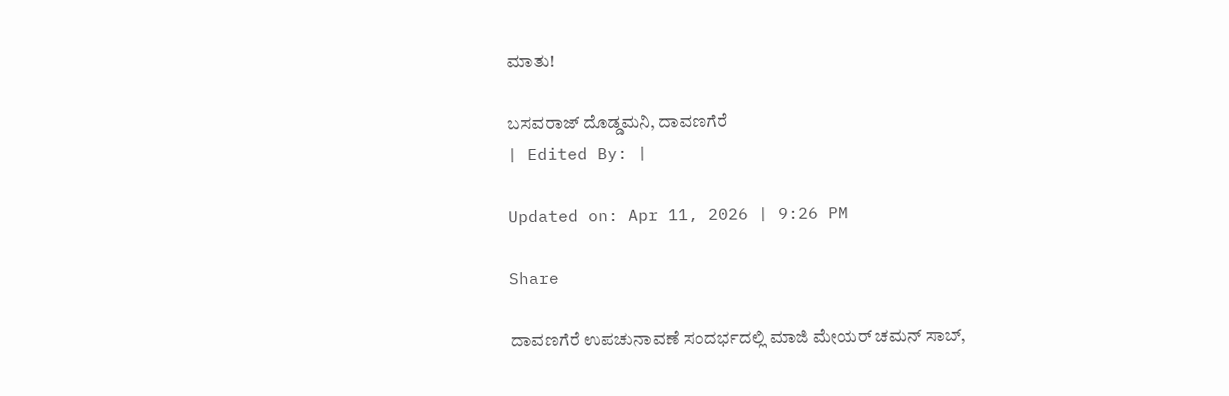ಮಾತು!

ಬಸವರಾಜ್ ದೊಡ್ಡಮನಿ, ದಾವಣಗೆರೆ
| Edited By: |

Updated on: Apr 11, 2026 | 9:26 PM

Share

ದಾವಣಗೆರೆ ಉಪಚುನಾವಣೆ ಸಂದರ್ಭದಲ್ಲಿ ಮಾಜಿ ಮೇಯರ್ ಚಮನ್ ಸಾಬ್,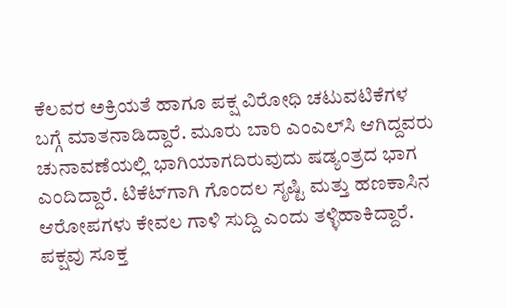ಕೆಲವರ ಅಕ್ರಿಯತೆ ಹಾಗೂ ಪಕ್ಷ ವಿರೋಧಿ ಚಟುವಟಿಕೆಗಳ ಬಗ್ಗೆ ಮಾತನಾಡಿದ್ದಾರೆ. ಮೂರು ಬಾರಿ ಎಂಎಲ್‌ಸಿ ಆಗಿದ್ದವರು ಚುನಾವಣೆಯಲ್ಲಿ ಭಾಗಿಯಾಗದಿರುವುದು ಷಡ್ಯಂತ್ರದ ಭಾಗ ಎಂದಿದ್ದಾರೆ. ಟಿಕೆಟ್‌ಗಾಗಿ ಗೊಂದಲ ಸೃಷ್ಟಿ ಮತ್ತು ಹಣಕಾಸಿನ ಆರೋಪಗಳು ಕೇವಲ ಗಾಳಿ ಸುದ್ದಿ ಎಂದು ತಳ್ಳಿಹಾಕಿದ್ದಾರೆ. ಪಕ್ಷವು ಸೂಕ್ತ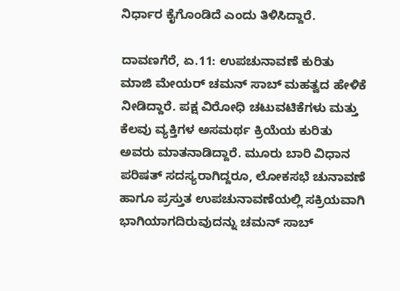ನಿರ್ಧಾರ ಕೈಗೊಂಡಿದೆ ಎಂದು ತಿಳಿಸಿದ್ದಾರೆ.

ದಾವಣಗೆರೆ, ಏ.11: ಉಪಚುನಾವಣೆ ಕುರಿತು ಮಾಜಿ ಮೇಯರ್ ಚಮನ್ ಸಾಬ್ ಮಹತ್ವದ ಹೇಳಿಕೆ ನೀಡಿದ್ದಾರೆ. ಪಕ್ಷ ವಿರೋಧಿ ಚಟುವಟಿಕೆಗಳು ಮತ್ತು ಕೆಲವು ವ್ಯಕ್ತಿಗಳ ಅಸಮರ್ಥ ಕ್ರಿಯೆಯ ಕುರಿತು ಅವರು ಮಾತನಾಡಿದ್ದಾರೆ. ಮೂರು ಬಾರಿ ವಿಧಾನ ಪರಿಷತ್ ಸದಸ್ಯರಾಗಿದ್ದರೂ, ಲೋಕಸಭೆ ಚುನಾವಣೆ ಹಾಗೂ ಪ್ರಸ್ತುತ ಉಪಚುನಾವಣೆಯಲ್ಲಿ ಸಕ್ರಿಯವಾಗಿ ಭಾಗಿಯಾಗದಿರುವುದನ್ನು ಚಮನ್ ಸಾಬ್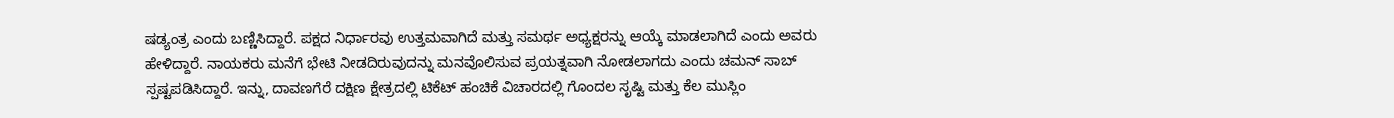ಷಡ್ಯಂತ್ರ ಎಂದು ಬಣ್ಣಿಸಿದ್ದಾರೆ. ಪಕ್ಷದ ನಿರ್ಧಾರವು ಉತ್ತಮವಾಗಿದೆ ಮತ್ತು ಸಮರ್ಥ ಅಧ್ಯಕ್ಷರನ್ನು ಆಯ್ಕೆ ಮಾಡಲಾಗಿದೆ ಎಂದು ಅವರು ಹೇಳಿದ್ದಾರೆ. ನಾಯಕರು ಮನೆಗೆ ಭೇಟಿ ನೀಡದಿರುವುದನ್ನು ಮನವೊಲಿಸುವ ಪ್ರಯತ್ನವಾಗಿ ನೋಡಲಾಗದು ಎಂದು ಚಮನ್ ಸಾಬ್ ಸ್ಪಷ್ಟಪಡಿಸಿದ್ದಾರೆ. ಇನ್ನು, ದಾವಣಗೆರೆ ದಕ್ಷಿಣ ಕ್ಷೇತ್ರದಲ್ಲಿ ಟಿಕೆಟ್ ಹಂಚಿಕೆ ವಿಚಾರದಲ್ಲಿ ಗೊಂದಲ ಸೃಷ್ಟಿ ಮತ್ತು ಕೆಲ ಮುಸ್ಲಿಂ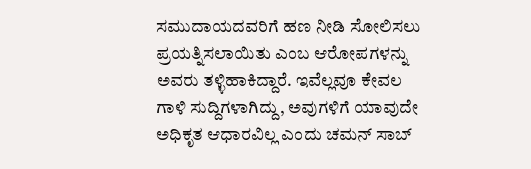ಸಮುದಾಯದವರಿಗೆ ಹಣ ನೀಡಿ ಸೋಲಿಸಲು ಪ್ರಯತ್ನಿಸಲಾಯಿತು ಎಂಬ ಆರೋಪಗಳನ್ನು ಅವರು ತಳ್ಳಿಹಾಕಿದ್ದಾರೆ. ಇವೆಲ್ಲವೂ ಕೇವಲ ಗಾಳಿ ಸುದ್ದಿಗಳಾಗಿದ್ದು, ಅವುಗಳಿಗೆ ಯಾವುದೇ ಅಧಿಕೃತ ಆಧಾರವಿಲ್ಲ ಎಂದು ಚಮನ್ ಸಾಬ್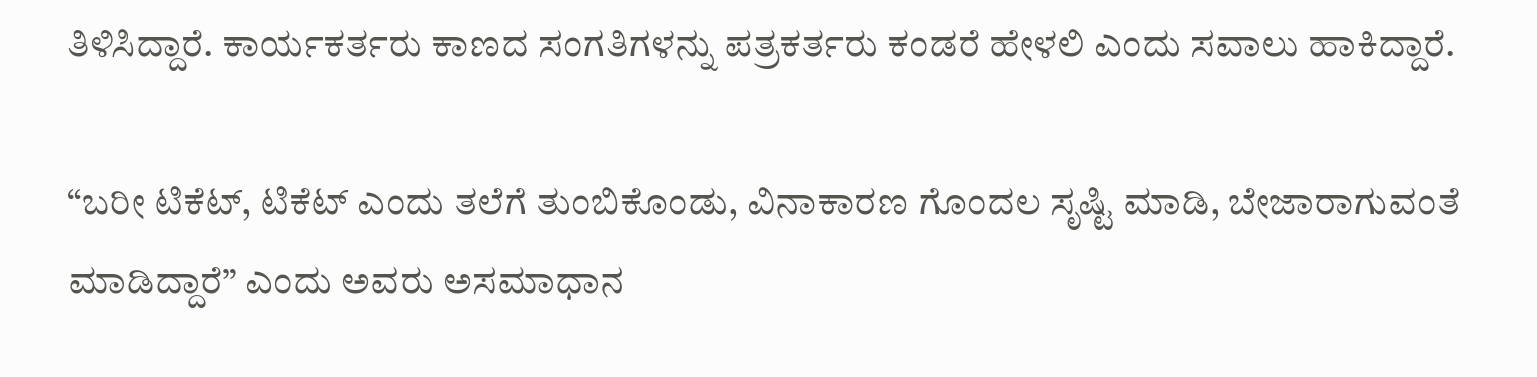ತಿಳಿಸಿದ್ದಾರೆ. ಕಾರ್ಯಕರ್ತರು ಕಾಣದ ಸಂಗತಿಗಳನ್ನು ಪತ್ರಕರ್ತರು ಕಂಡರೆ ಹೇಳಲಿ ಎಂದು ಸವಾಲು ಹಾಕಿದ್ದಾರೆ.

“ಬರೀ ಟಿಕೆಟ್, ಟಿಕೆಟ್ ಎಂದು ತಲೆಗೆ ತುಂಬಿಕೊಂಡು, ವಿನಾಕಾರಣ ಗೊಂದಲ ಸೃಷ್ಟಿ ಮಾಡಿ, ಬೇಜಾರಾಗುವಂತೆ ಮಾಡಿದ್ದಾರೆ” ಎಂದು ಅವರು ಅಸಮಾಧಾನ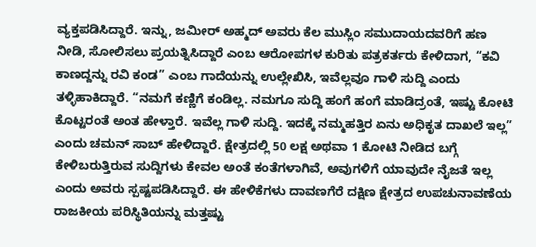ವ್ಯಕ್ತಪಡಿಸಿದ್ದಾರೆ. ಇನ್ನು, ಜಮೀರ್ ಅಹ್ಮದ್ ಅವರು ಕೆಲ ಮುಸ್ಲಿಂ ಸಮುದಾಯದವರಿಗೆ ಹಣ ನೀಡಿ, ಸೋಲಿಸಲು ಪ್ರಯತ್ನಿಸಿದ್ದಾರೆ ಎಂಬ ಆರೋಪಗಳ ಕುರಿತು ಪತ್ರಕರ್ತರು ಕೇಳಿದಾಗ, “ಕವಿ ಕಾಣದ್ದನ್ನು ರವಿ ಕಂಡ” ಎಂಬ ಗಾದೆಯನ್ನು ಉಲ್ಲೇಖಿಸಿ, ಇವೆಲ್ಲವೂ ಗಾಳಿ ಸುದ್ದಿ ಎಂದು ತಳ್ಳಿಹಾಕಿದ್ದಾರೆ. “ನಮಗೆ ಕಣ್ಣಿಗೆ ಕಂಡಿಲ್ಲ. ನಮಗೂ ಸುದ್ದಿ ಹಂಗೆ ಹಂಗೆ ಮಾಡಿದ್ರಂತೆ, ಇಷ್ಟು ಕೋಟಿ ಕೊಟ್ಟರಂತೆ ಅಂತ ಹೇಳ್ತಾರೆ. ಇವೆಲ್ಲ ಗಾಳಿ ಸುದ್ದಿ. ಇದಕ್ಕೆ ನಮ್ಮಹತ್ತಿರ ಏನು ಅಧಿಕೃತ ದಾಖಲೆ ಇಲ್ಲ” ಎಂದು ಚಮನ್ ಸಾಬ್ ಹೇಳಿದ್ದಾರೆ. ಕ್ಷೇತ್ರದಲ್ಲಿ 50 ಲಕ್ಷ ಅಥವಾ 1 ಕೋಟಿ ನೀಡಿದ ಬಗ್ಗೆ ಕೇಳಿಬರುತ್ತಿರುವ ಸುದ್ದಿಗಳು ಕೇವಲ ಅಂತೆ ಕಂತೆಗಳಾಗಿವೆ, ಅವುಗಳಿಗೆ ಯಾವುದೇ ನೈಜತೆ ಇಲ್ಲ ಎಂದು ಅವರು ಸ್ಪಷ್ಟಪಡಿಸಿದ್ದಾರೆ. ಈ ಹೇಳಿಕೆಗಳು ದಾವಣಗೆರೆ ದಕ್ಷಿಣ ಕ್ಷೇತ್ರದ ಉಪಚುನಾವಣೆಯ ರಾಜಕೀಯ ಪರಿಸ್ಥಿತಿಯನ್ನು ಮತ್ತಷ್ಟು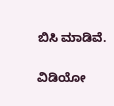ಬಿಸಿ ಮಾಡಿವೆ.

ವಿಡಿಯೋ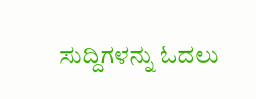ಸುದ್ದಿಗಳನ್ನು ಓದಲು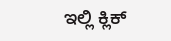ಇಲ್ಲಿ ಕ್ಲಿಕ್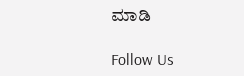ಮಾಡಿ

Follow Us